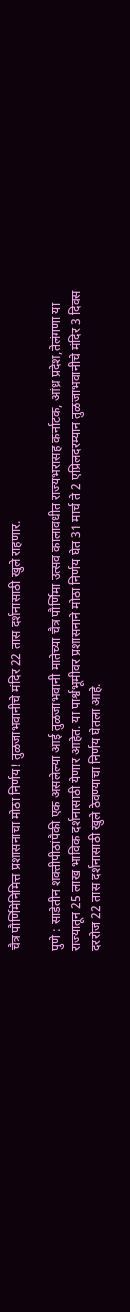चैत्र पौर्णिमेनिमित्त प्रशासनाचा मोठा निर्णय! तुळजाभवानीचे मंदिर 22 तास दर्शनासाठी खुले राहणार.

पुणे : साडेतीन शक्तीपीठांपैकी एक असलेल्या आई तुळजाभवानी मातेच्या चैत्र पौर्णिमा उत्सव कालावधीत राज्यभरासह कर्नाटक, आंध्र प्रदेश,तेलंगणा या राज्यातून 25 लाख भाविक दर्शनासाठी येणार आहेत. या पार्श्वभूमीवर प्रशासनाने मोठा निर्णय घेत 31 मार्च ते 2 एप्रिलदरम्यान तुळजाभवानीचे मंदिर 3 दिवस दररोज 22 तास दर्शनासाठी खुले ठेवण्याचा निर्णय घेतला आहे.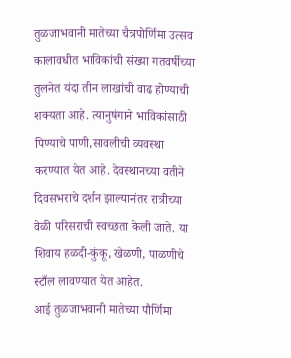तुळजाभवानी मातेच्या चैत्रपोर्णिमा उत्सव कालावधीत भाविकांची संख्या गतवर्षीच्या तुलनेत यंदा तीन लाखांची वाढ होण्याची शक्यता आहे. त्यानुषंगाने भाविकांसाठी पिण्याचे पाणी,सावलीची व्यवस्था करण्यात येत आहे. देवस्थानच्या वतीने दिवसभराचे दर्शन झाल्यानंतर रात्रीच्या वेळी परिसराची स्वच्छता केली जाते. या शिवाय हळदी-कुंकू, खेळणी, पाळणीचे स्टाँल लावण्यात येत आहेत.
आई तुळजाभवानी मातेच्या पौर्णिमा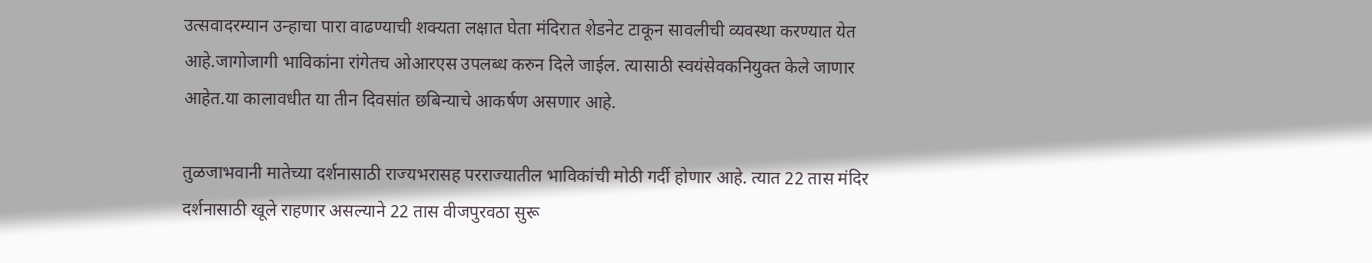उत्सवादरम्यान उन्हाचा पारा वाढण्याची शक्यता लक्षात घेता मंदिरात शेडनेट टाकून सावलीची व्यवस्था करण्यात येत आहे.जागोजागी भाविकांना रांगेतच ओआरएस उपलब्ध करुन दिले जाईल. त्यासाठी स्वयंसेवकनियुक्त केले जाणार आहेत.या कालावधीत या तीन दिवसांत छबिन्याचे आकर्षण असणार आहे.

तुळजाभवानी मातेच्या दर्शनासाठी राज्यभरासह परराज्यातील भाविकांची मोठी गर्दी होणार आहे. त्यात 22 तास मंदिर दर्शनासाठी खूले राहणार असल्याने 22 तास वीजपुरवठा सुरू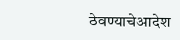ठेवण्याचेआदेश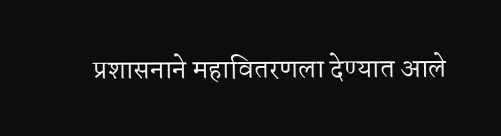प्रशासनाने महावितरणला देण्यात आले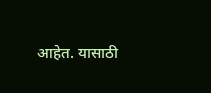आहेत. यासाठी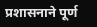प्रशासनाने पूर्ण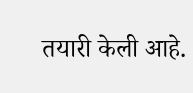तयारी केली आहे.